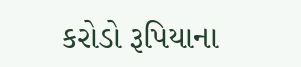કરોડો રૂપિયાના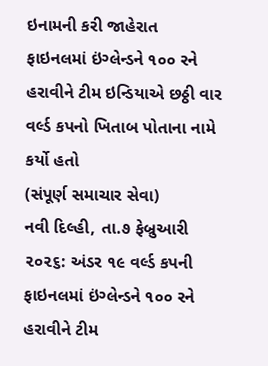ઇનામની કરી જાહેરાત
ફાઇનલમાં ઇંગ્લેન્ડને ૧૦૦ રને હરાવીને ટીમ ઇન્ડિયાએ છઠ્ઠી વાર વર્લ્ડ કપનો ખિતાબ પોતાના નામે કર્યો હતો
(સંપૂર્ણ સમાચાર સેવા)
નવી દિલ્હી, તા.૭ ફેબ્રુઆરી ૨૦૨૬: અંડર ૧૯ વર્લ્ડ કપની ફાઇનલમાં ઇંગ્લેન્ડને ૧૦૦ રને હરાવીને ટીમ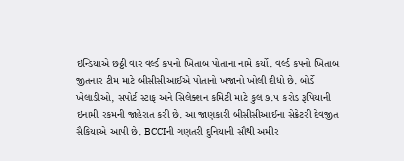ઇન્ડિયાએ છઠ્ઠી વાર વર્લ્ડ કપનો ખિતાબ પોતાના નામે કર્યો. વર્લ્ડ કપનો ખિતાબ જીતનાર ટીમ માટે બીસીસીઆઈએ પોતાનો ખજાનો ખોલી દીધો છે. બોર્ડે ખેલાડીઓ, સપોર્ટ સ્ટાફ અને સિલેક્શન કમિટી માટે કુલ ૭.૫ કરોડ રૂપિયાની ઇનામી રકમની જાહેરાત કરી છે. આ જાણકારી બીસીસીઆઈના સેક્રેટરી દેવજીત સૈકિયાએ આપી છે. BCCIની ગણતરી દુનિયાની સૌથી અમીર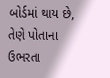બોર્ડમાં થાય છે, તેણે પોતાના ઉભરતા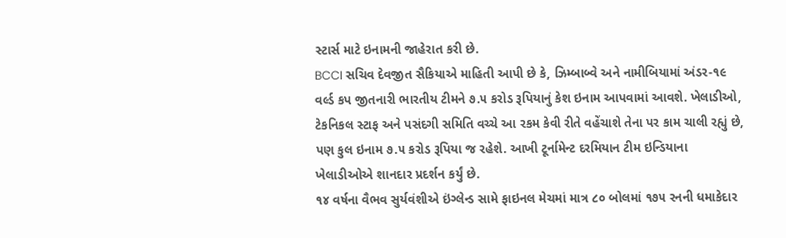સ્ટાર્સ માટે ઇનામની જાહેરાત કરી છે.
BCCI સચિવ દેવજીત સૈકિયાએ માહિતી આપી છે કે, ઝિમ્બાબ્વે અને નામીબિયામાં અંડર-૧૯ વર્લ્ડ કપ જીતનારી ભારતીય ટીમને ૭.૫ કરોડ રૂપિયાનું કેશ ઇનામ આપવામાં આવશે. ખેલાડીઓ, ટેકનિકલ સ્ટાફ અને પસંદગી સમિતિ વચ્ચે આ રકમ કેવી રીતે વહેંચાશે તેના પર કામ ચાલી રહ્યું છે, પણ કુલ ઇનામ ૭.૫ કરોડ રૂપિયા જ રહેશે. આખી ટૂર્નામેન્ટ દરમિયાન ટીમ ઇન્ડિયાના ખેલાડીઓએ શાનદાર પ્રદર્શન કર્યું છે.
૧૪ વર્ષના વૈભવ સુર્યવંશીએ ઇંગ્લેન્ડ સામે ફાઇનલ મેચમાં માત્ર ૮૦ બોલમાં ૧૭૫ રનની ધમાકેદાર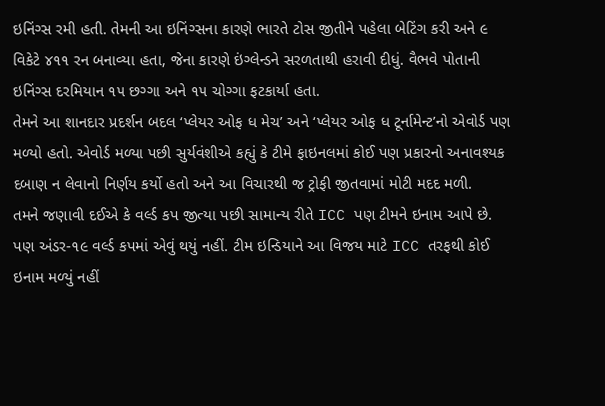ઇનિંગ્સ રમી હતી. તેમની આ ઇનિંગ્સના કારણે ભારતે ટોસ જીતીને પહેલા બેટિંગ કરી અને ૯ વિકેટે ૪૧૧ રન બનાવ્યા હતા, જેના કારણે ઇંગ્લેન્ડને સરળતાથી હરાવી દીધું. વૈભવે પોતાની ઇનિંગ્સ દરમિયાન ૧૫ છગ્ગા અને ૧૫ ચોગ્ગા ફટકાર્યા હતા.
તેમને આ શાનદાર પ્રદર્શન બદલ ‘પ્લેયર ઓફ ધ મેચ’ અને ‘પ્લેયર ઓફ ધ ટૂર્નામેન્ટ’નો એવોર્ડ પણ મળ્યો હતો. એવોર્ડ મળ્યા પછી સુર્યવંશીએ કહ્યું કે ટીમે ફાઇનલમાં કોઈ પણ પ્રકારનો અનાવશ્યક દબાણ ન લેવાનો નિર્ણય કર્યો હતો અને આ વિચારથી જ ટ્રોફી જીતવામાં મોટી મદદ મળી.
તમને જણાવી દઈએ કે વર્લ્ડ કપ જીત્યા પછી સામાન્ય રીતે ICC પણ ટીમને ઇનામ આપે છે. પણ અંડર-૧૯ વર્લ્ડ કપમાં એવું થયું નહીં. ટીમ ઇન્ડિયાને આ વિજય માટે ICC તરફથી કોઈ ઇનામ મળ્યું નહીં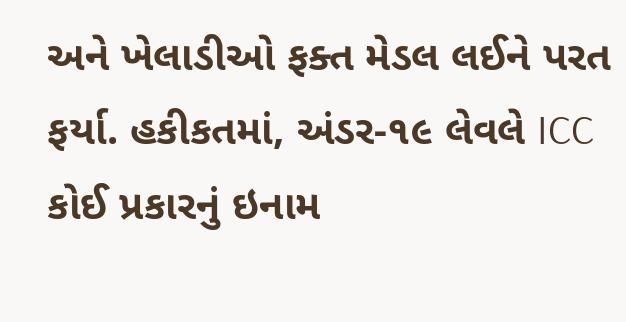અને ખેલાડીઓ ફક્ત મેડલ લઈને પરત ફર્યા. હકીકતમાં, અંડર-૧૯ લેવલે ICC કોઈ પ્રકારનું ઇનામ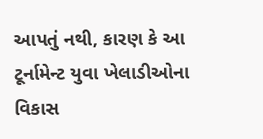આપતું નથી, કારણ કે આ ટૂર્નામેન્ટ યુવા ખેલાડીઓના વિકાસ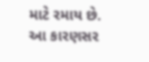માટે રમાય છે. આ કારણસર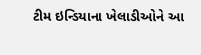ટીમ ઇન્ડિયાના ખેલાડીઓને આ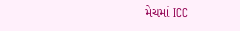મેચમાં ICC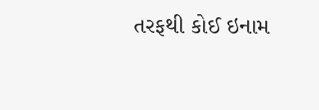તરફથી કોઈ ઇનામ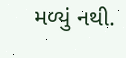મળ્યું નથી.